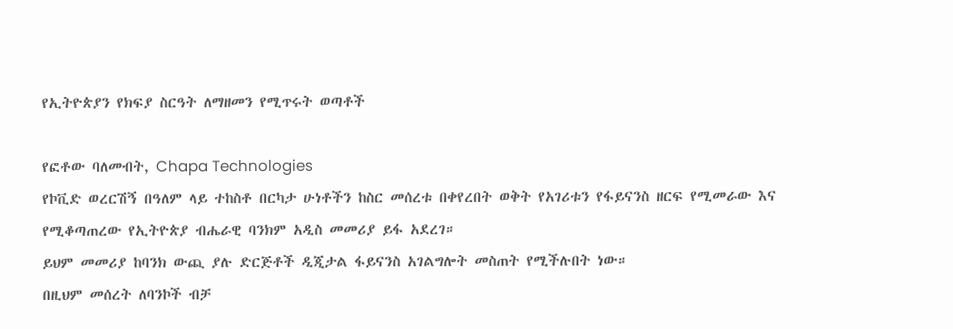የኢትዮጵያን የክፍያ ስርዓት ለማዘመን የሚጥሩት ወጣቶች

የፎቶው ባለመብት, Chapa Technologies
የኮቪድ ወረርሽኝ በዓለም ላይ ተከስቶ በርካታ ሁነቶችን ከስር መሰረቱ በቀየረበት ወቅት የአገሪቱን የፋይናንስ ዘርፍ የሚመራው እና የሚቆጣጠረው የኢትዮጵያ ብሔራዊ ባንክም አዲስ መመሪያ ይፋ አደረገ።
ይህም መመሪያ ከባንክ ውጪ ያሉ ድርጅቶች ዲጂታል ፋይናንስ አገልግሎት መስጠት የሚችሉበት ነው።
በዚህም መሰረት ለባንኮች ብቻ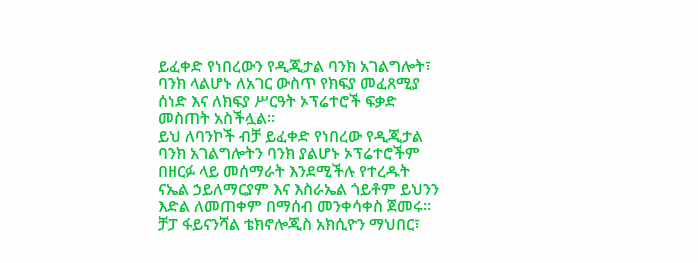ይፈቀድ የነበረውን የዲጂታል ባንክ አገልግሎት፣ ባንክ ላልሆኑ ለአገር ውስጥ የክፍያ መፈጸሚያ ሰነድ እና ለክፍያ ሥርዓት ኦፕሬተሮች ፍቃድ መስጠት አስችሏል።
ይህ ለባንኮች ብቻ ይፈቀድ የነበረው የዲጂታል ባንክ አገልግሎትን ባንክ ያልሆኑ ኦፕሬተሮችም በዘርፉ ላይ መሰማራት እንደሚችሉ የተረዱት ናኤል ኃይለማርያም እና እስራኤል ጎይቶም ይህንን እድል ለመጠቀም በማሰብ መንቀሳቀስ ጀመሩ።
ቻፓ ፋይናንሻል ቴክኖሎጂስ አክሲዮን ማህበር፣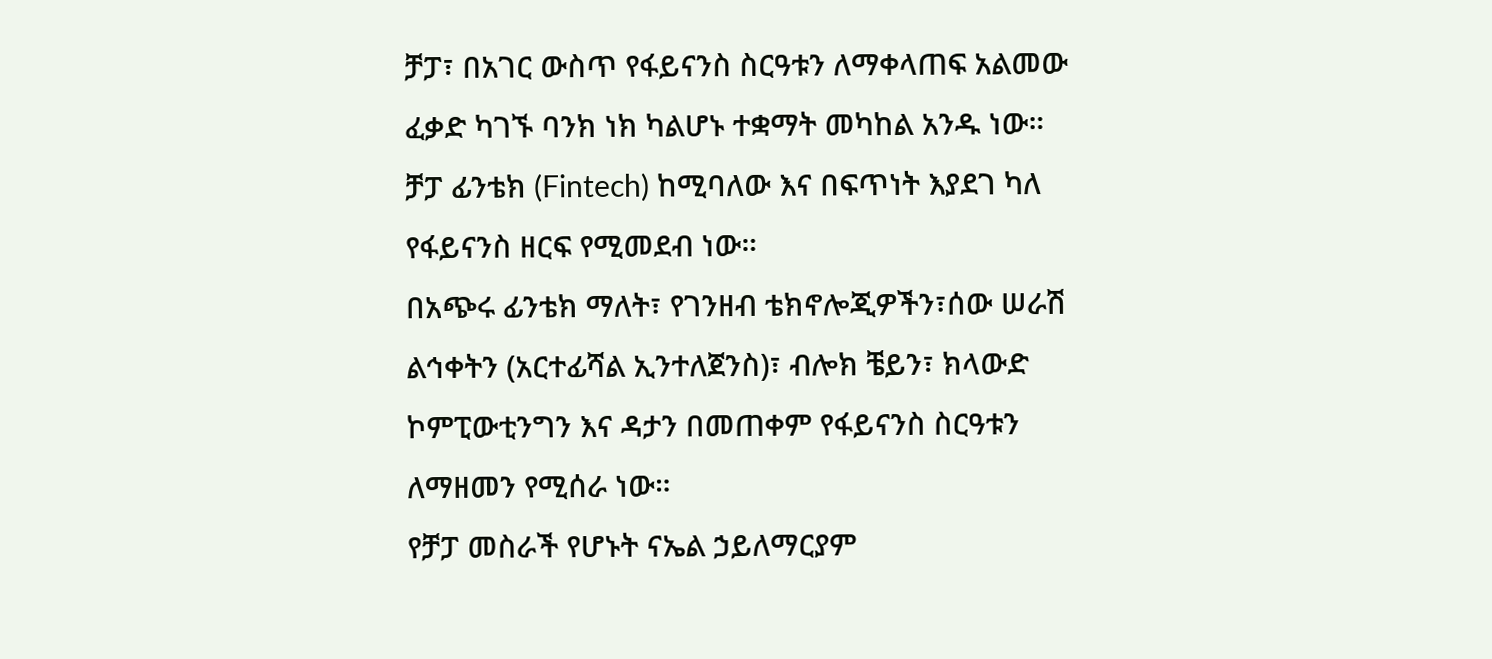ቻፓ፣ በአገር ውስጥ የፋይናንስ ስርዓቱን ለማቀላጠፍ አልመው ፈቃድ ካገኙ ባንክ ነክ ካልሆኑ ተቋማት መካከል አንዱ ነው።
ቻፓ ፊንቴክ (Fintech) ከሚባለው እና በፍጥነት እያደገ ካለ የፋይናንስ ዘርፍ የሚመደብ ነው።
በአጭሩ ፊንቴክ ማለት፣ የገንዘብ ቴክኖሎጂዎችን፣ሰው ሠራሽ ልኅቀትን (አርተፊሻል ኢንተለጀንስ)፣ ብሎክ ቼይን፣ ክላውድ ኮምፒውቲንግን እና ዳታን በመጠቀም የፋይናንስ ስርዓቱን ለማዘመን የሚሰራ ነው።
የቻፓ መስራች የሆኑት ናኤል ኃይለማርያም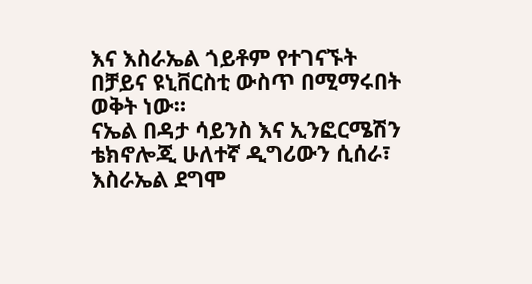እና እስራኤል ጎይቶም የተገናኙት በቻይና ዩኒቨርስቲ ውስጥ በሚማሩበት ወቅት ነው።
ናኤል በዳታ ሳይንስ እና ኢንፎርሜሽን ቴክኖሎጂ ሁለተኛ ዲግሪውን ሲሰራ፣ እስራኤል ደግሞ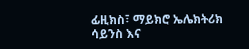ፊዚክስ፣ ማይክሮ ኤሌክትሪክ ሳይንስ እና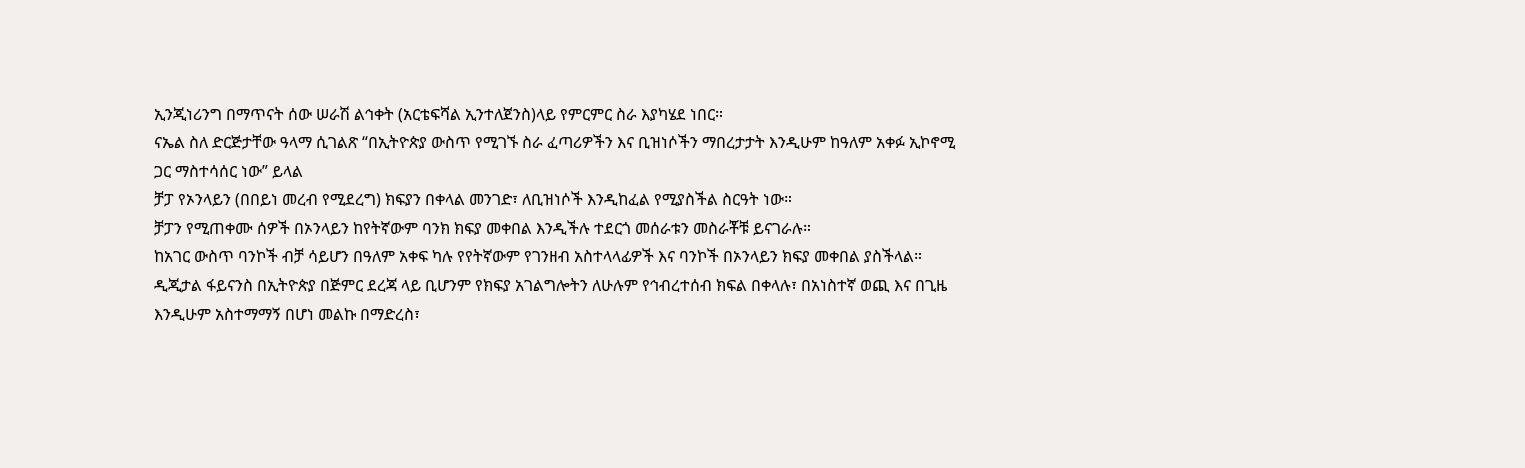ኢንጂነሪንግ በማጥናት ሰው ሠራሽ ልኅቀት (አርቴፍሻል ኢንተለጀንስ)ላይ የምርምር ስራ እያካሄደ ነበር።
ናኤል ስለ ድርጅታቸው ዓላማ ሲገልጽ “በኢትዮጵያ ውስጥ የሚገኙ ስራ ፈጣሪዎችን እና ቢዝነሶችን ማበረታታት እንዲሁም ከዓለም አቀፉ ኢኮኖሚ ጋር ማስተሳሰር ነው” ይላል
ቻፓ የኦንላይን (በበይነ መረብ የሚደረግ) ክፍያን በቀላል መንገድ፣ ለቢዝነሶች እንዲከፈል የሚያስችል ስርዓት ነው።
ቻፓን የሚጠቀሙ ሰዎች በኦንላይን ከየትኛውም ባንክ ክፍያ መቀበል እንዲችሉ ተደርጎ መሰራቱን መስራቾቹ ይናገራሉ።
ከአገር ውስጥ ባንኮች ብቻ ሳይሆን በዓለም አቀፍ ካሉ የየትኛውም የገንዘብ አስተላላፊዎች እና ባንኮች በኦንላይን ክፍያ መቀበል ያስችላል።
ዲጂታል ፋይናንስ በኢትዮጵያ በጅምር ደረጃ ላይ ቢሆንም የክፍያ አገልግሎትን ለሁሉም የኅብረተሰብ ክፍል በቀላሉ፣ በአነስተኛ ወጪ እና በጊዜ እንዲሁም አስተማማኝ በሆነ መልኩ በማድረስ፣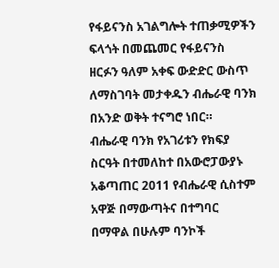የፋይናንስ አገልግሎት ተጠቃሚዎችን ፍላጎት በመጨመር የፋይናንስ ዘርፉን ዓለም አቀፍ ውድድር ውስጥ ለማስገባት መታቀዱን ብሔራዊ ባንክ በአንድ ወቅት ተናግሮ ነበር።
ብሔራዊ ባንክ የአገሪቱን የክፍያ ስርዓት በተመለከተ በአውሮፓውያኑ አቆጣጠር 2011 የብሔራዊ ሲስተም አዋጅ በማውጣትና በተግባር በማዋል በሁሉም ባንኮች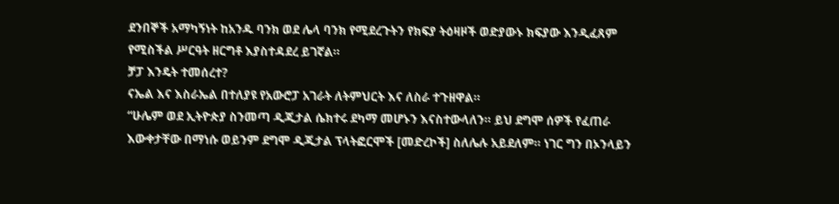ደንበኞች አማካኝነት ከአንዱ ባንክ ወደ ሌላ ባንክ የሚደረጉትን የክፍያ ትዕዛዞች ወድያውኑ ክፍያው እንዲፈጸም የሚስችል ሥርዓት ዘርግቶ እያስተዳደረ ይገኛል።
ቻፓ እንዴት ተመሰረተ?
ናኤል እና እስራኤል በተለያዩ የአውሮፓ አገራት ለትምህርት እና ለስራ ተጉዘዋል።
“ሁሌም ወደ ኢትዮጵያ ስንመጣ ዲጂታል ሴክተሩ ደካማ መሆኑን እናስተውላለን። ይህ ደግሞ ሰዎች የፈጠራ እውቀታቸው በማነሱ ወይንም ደግሞ ዲጂታል ፕላትፎርሞች [መድረኮች] ስለሌሉ አይደለም። ነገር ግን በኦንላይን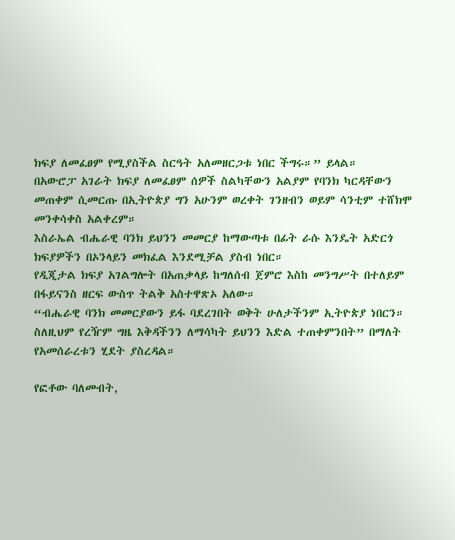ክፍያ ለመፈፀም የሚያስችል ስርዓት አለመዘርጋቱ ነበር ችግሩ።” ይላል።
በአውሮፓ አገራት ክፍያ ለመፈፀም ሰዎች ስልካቸውን አልያም የባንክ ካርዳቸውን መጠቀም ሲመርጡ በኢትዮጵያ ግን አሁንም ወረቀት ገንዘብን ወይም ሳንቲም ተሸክሞ መንቀሳቀስ አልቀረም።
እስራኤል ብሔራዊ ባንክ ይህንን መመርያ ከማውጣቱ በፊት ራሱ እንዴት አድርጎ ክፍያዎችን በኦንላይን መክፈል እንደሚቻል ያስብ ነበር።
የዲጂታል ክፍያ አገልግሎት በአጠቃላይ ከግለሰብ ጀምሮ እስከ መንግሥት በተለይም በፋይናንስ ዘርፍ ውስጥ ትልቅ አስተዋጽኦ አለው።
“ብሔራዊ ባንክ መመርያውን ይፋ ባደረገበት ወቅት ሁለታችንም ኢትዮጵያ ነበርን። ስለዚህም የረዥም ግዜ እቅዳችንን ለማሳካት ይህንን እድል ተጠቀምንበት” በማለት የአመሰራረቱን ሂደት ያስረዳል።

የፎቶው ባለመብት,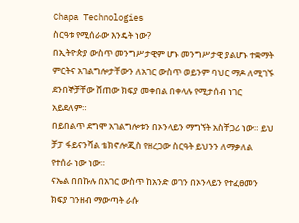Chapa Technologies
ስርዓቱ የሚሰራው እንዴት ነው?
በኢትዮጵያ ውስጥ መንግሥታዊም ሆኑ መንግሥታዊ ያልሆኑ ተቋማት ምርትና አገልግሎታቸውን ለአገር ውስጥ ወይንም ባህር ማዶ ለሚገኙ ደንበኞቻቸው ሸጠው ክፍያ መቀበል በቀላሉ የሚታሰብ ነገር አይደለም።
በይበልጥ ደግሞ አገልግሎቱን በኦንላይን ማግኘት አስቸጋሪ ነው። ይህ ቻፓ ፋይናንሻል ቴክኖሎጂስ የዘረጋው ስርዓት ይህንን ለማቃለል የተሰራ ነው ነው።
ናኤል በበኩሉ በአገር ውስጥ ከአንድ ወገን በኦንላይን የተፈፀመን ክፍያ ገንዘብ ማውጣት ራሱ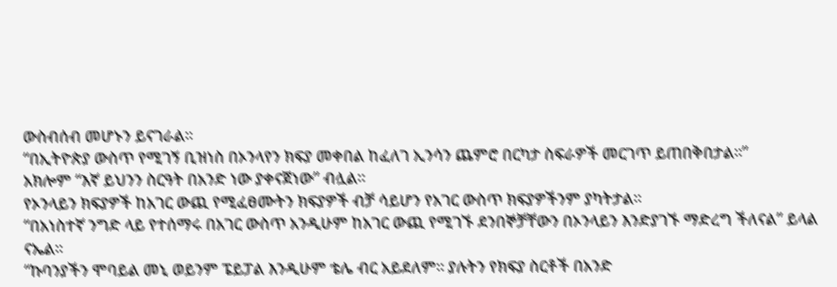ውስብሰብ መሆኑን ይናገራል።
“በኢትዮጵያ ውስጥ የሚገኝ ቢዝነስ በኦንላየን ክፍያ መቀበል ከፈለገ ኢንሳን ጨምሮ በርካታ ስፍራዎች መርገጥ ይጠበቅበታል።”
አክሎም “እኛ ይህንን ስርዓት በአንድ ነው ያቀናጀነው” ብሏል።
የኦንላይን ክፍያዎች ከአገር ውጪ የሚፈፀሙትን ክፍያዎች ብቻ ሳይሆን የአገር ውስጥ ክፍያዎችንም ያካትታል።
“በአነስተኛ ንግድ ላይ የተሰማሩ በአገር ውስጥ አንዲሁም ከአገር ውጪ የሚገኙ ደንበኞቻቸውን በኦንላይን እንድያገኙ ማድረግ ችለናል” ይላል ናኤል።
“ኩባንያችን ሞባይል መኒ ወይንም ፔይፓል እንዲሁም ቴሌ ብር አይደለም። ያሉትን የክፍያ ስርቶች በአንድ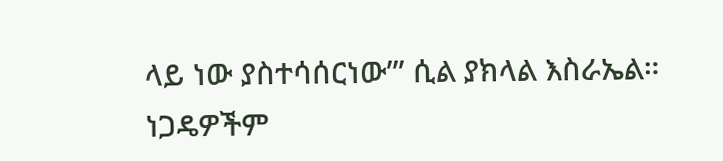ላይ ነው ያስተሳሰርነው’” ሲል ያክላል እስራኤል።
ነጋዴዎችም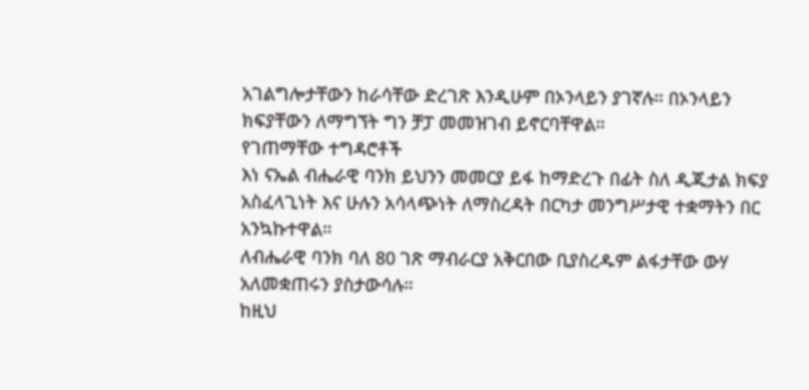አገልግሎታቸውን ከራሳቸው ድረገጽ እንዲሁም በኦንላይን ያገኛሉ። በኦንላይን ክፍያቸውን ለማግኘት ግን ቻፓ መመዝገብ ይኖርባቸዋል።
የገጠማቸው ተግዳሮቶች
እነ ናኤል ብሔራዊ ባንክ ይህንን መመርያ ይፋ ከማድረጉ በፊት ስለ ዲጂታል ክፍያ አስፈላጊነት እና ሁሉን አሳላጭነት ለማስረዳት በርካታ መንግሥታዊ ተቋማትን በር አንኳኩተዋል።
ለብሔራዊ ባንክ ባለ 80 ገጽ ማብራርያ አቅርበው ቢያስረዱም ልፋታቸው ውሃ አለመቋጠሩን ያስታውሳሉ።
ከዚህ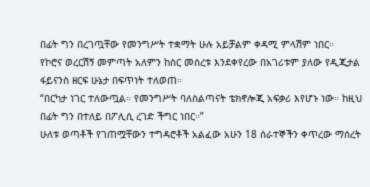በፊት ግን በረገጧቸው የመንግሥት ተቋማት ሁሉ አይቻልም ቀዳሚ ምላሽም ነበር።
የኮሮና ወረርሽኝ መምጣት አለምን ከስር መሰረቱ እንደቀየረው በአገሪቱም ያለው የዲጂታል ፋይናንስ ዘርፍ ሁኔታ በፍጥነት ተለወጠ።
“በርካታ ነገር ተለውጧል። የመንግሥት ባለስልጣናት ቴክኖሎጂ አፍቃሪ እየሆኑ ነው። ከዚህ በፊት ግን በተለይ በፖሊሲ ረገድ ችግር ነበር።”
ሁለቱ ወጣቶች የገጠሟቸውን ተግዳሮቶች አልፈው አሁን 18 ሰራተኞችን ቀጥረው ማሰረት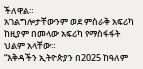ችለዋል።
አገልግሎታቸውንም ወደ ምስራቅ አፍሪካ ከዚያም በመላው አፍሪካ የማስፋፋት ህልም አላቸው።
“እቅዳችን ኢትዮጵያን በ2025 ከዓለም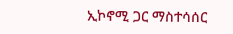ኢኮኖሚ ጋር ማስተሳሰር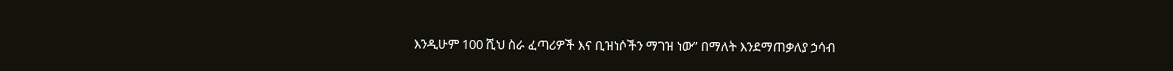እንዲሁም 100 ሺህ ስራ ፈጣሪዎች እና ቢዝነሶችን ማገዝ ነው” በማለት እንደማጠቃለያ ኃሳብ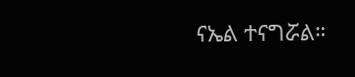ናኤል ተናግሯል።